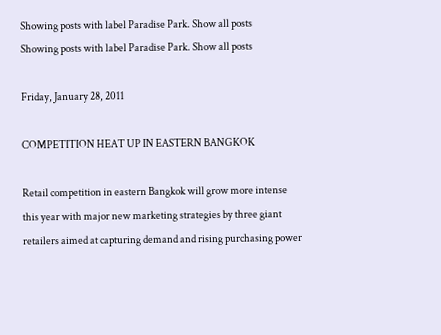Showing posts with label Paradise Park. Show all posts
Showing posts with label Paradise Park. Show all posts

Friday, January 28, 2011

COMPETITION HEAT UP IN EASTERN BANGKOK

Retail competition in eastern Bangkok will grow more intense this year with major new marketing strategies by three giant retailers aimed at capturing demand and rising purchasing power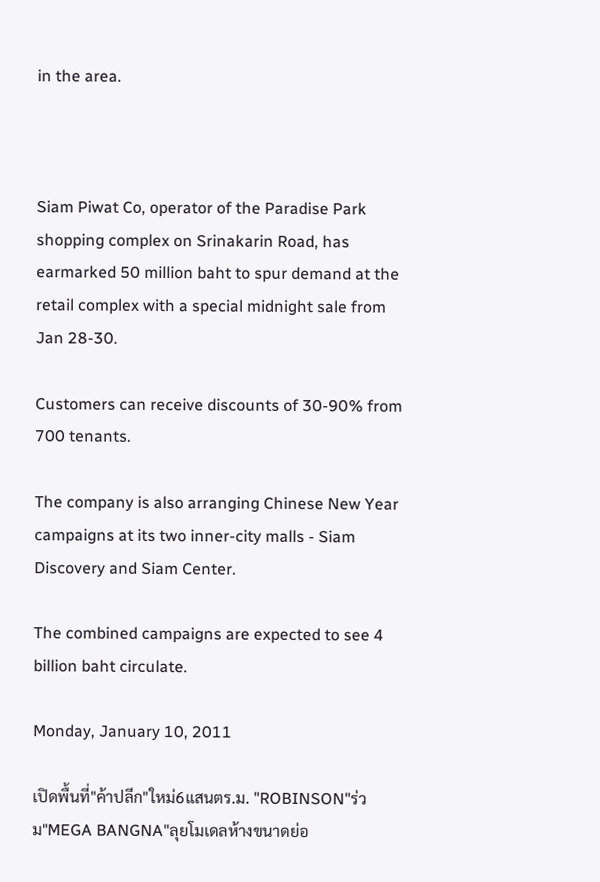in the area.



Siam Piwat Co, operator of the Paradise Park shopping complex on Srinakarin Road, has earmarked 50 million baht to spur demand at the retail complex with a special midnight sale from Jan 28-30.

Customers can receive discounts of 30-90% from 700 tenants.

The company is also arranging Chinese New Year campaigns at its two inner-city malls - Siam Discovery and Siam Center.

The combined campaigns are expected to see 4 billion baht circulate.

Monday, January 10, 2011

เปิดพื้นที่"ค้าปลีก"ใหม่6แสนตร.ม. "ROBINSON"ร่วม"MEGA BANGNA"ลุยโมเดลห้างขนาดย่อ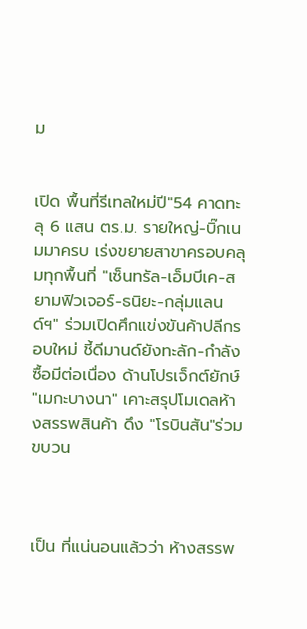ม


เปิด พื้นที่รีเทลใหม่ปี"54 คาดทะลุ 6 แสน ตร.ม. รายใหญ่-บิ๊กเนมมาครบ เร่งขยายสาขาครอบคลุมทุกพื้นที่ "เซ็นทรัล-เอ็มบีเค-สยามฟิวเจอร์-ธนิยะ-กลุ่มแลนด์ฯ" ร่วมเปิดศึกแข่งขันค้าปลีกรอบใหม่ ชี้ดีมานด์ยังทะลัก-กำลังซื้อมีต่อเนื่อง ด้านโปรเจ็กต์ยักษ์ "เมกะบางนา" เคาะสรุปโมเดลห้างสรรพสินค้า ดึง "โรบินสัน"ร่วมขบวน



เป็น ที่แน่นอนแล้วว่า ห้างสรรพ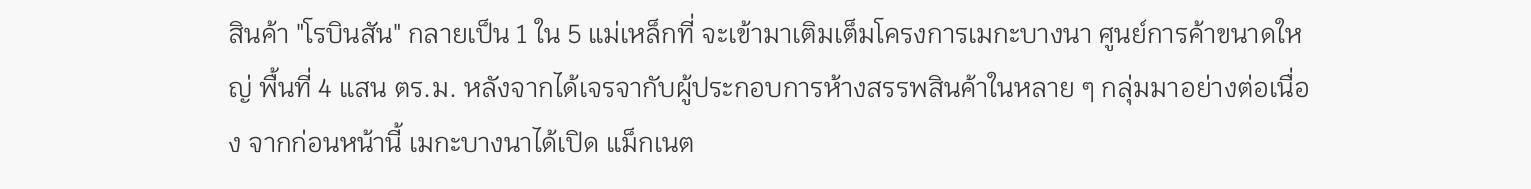สินค้า "โรบินสัน" กลายเป็น 1 ใน 5 แม่เหล็กที่ จะเข้ามาเติมเต็มโครงการเมกะบางนา ศูนย์การค้าขนาดใหญ่ พื้นที่ 4 แสน ตร.ม. หลังจากได้เจรจากับผู้ประกอบการห้างสรรพสินค้าในหลาย ๆ กลุ่มมาอย่างต่อเนื่อง จากก่อนหน้านี้ เมกะบางนาได้เปิด แม็กเนต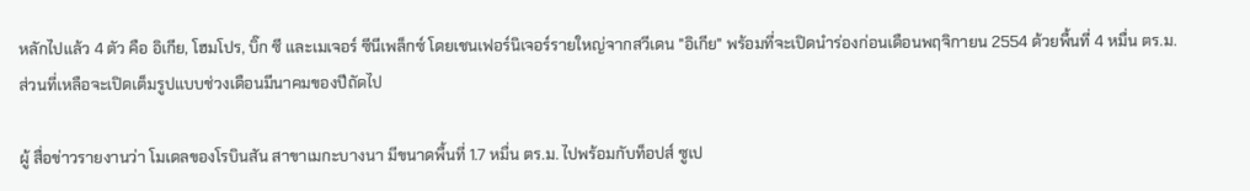หลักไปแล้ว 4 ตัว คือ อิเกีย, โฮมโปร, บิ๊ก ซี และเมเจอร์ ซีนีเพล็กซ์ โดยเชนเฟอร์นิเจอร์รายใหญ่จากสวีเดน "อิเกีย" พร้อมที่จะเปิดนำร่องก่อนเดือนพฤจิกายน 2554 ด้วยพื้นที่ 4 หมื่น ตร.ม. ส่วนที่เหลือจะเปิดเต็มรูปแบบช่วงเดือนมีนาคมของปีถัดไป

ผู้ สื่อข่าวรายงานว่า โมเดลของโรบินสัน สาขาเมกะบางนา มีขนาดพื้นที่ 1.7 หมื่น ตร.ม. ไปพร้อมกับท็อปส์ ซูเป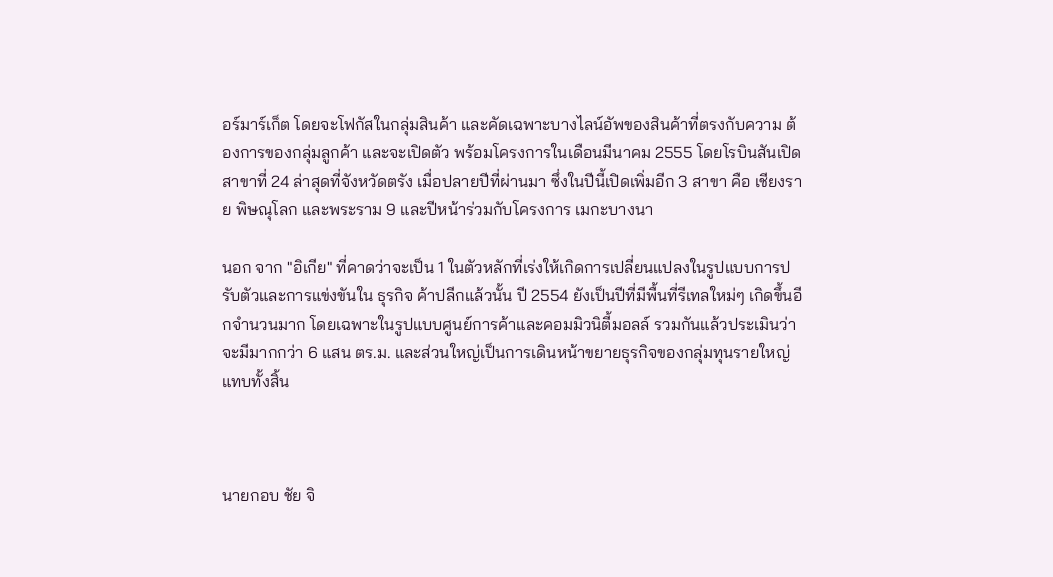อร์มาร์เก็ต โดยจะโฟกัสในกลุ่มสินค้า และคัดเฉพาะบางไลน์อัพของสินค้าที่ตรงกับความ ต้องการของกลุ่มลูกค้า และจะเปิดตัว พร้อมโครงการในเดือนมีนาคม 2555 โดยโรบินสันเปิดสาขาที่ 24 ล่าสุดที่จังหวัดตรัง เมื่อปลายปีที่ผ่านมา ซึ่งในปีนี้เปิดเพิ่มอีก 3 สาขา คือ เชียงราย พิษณุโลก และพระราม 9 และปีหน้าร่วมกับโครงการ เมกะบางนา

นอก จาก "อิเกีย" ที่คาดว่าจะเป็น 1 ในตัวหลักที่เร่งให้เกิดการเปลี่ยนแปลงในรูปแบบการปรับตัวและการแข่งขันใน ธุรกิจ ค้าปลีกแล้วนั้น ปี 2554 ยังเป็นปีที่มีพื้นที่รีเทลใหม่ๆ เกิดขึ้นอีกจำนวนมาก โดยเฉพาะในรูปแบบศูนย์การค้าและคอมมิวนิตี้มอลล์ รวมกันแล้วประเมินว่าจะมีมากกว่า 6 แสน ตร.ม. และส่วนใหญ่เป็นการเดินหน้าขยายธุรกิจของกลุ่มทุนรายใหญ่แทบทั้งสิ้น



นายกอบ ชัย จิ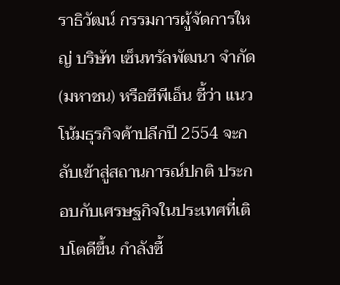ราธิวัฒน์ กรรมการผู้จัดการใหญ่ บริษัท เซ็นทรัลพัฒนา จำกัด (มหาชน) หรือซีพีเอ็น ชี้ว่า แนวโน้มธุรกิจค้าปลีกปี 2554 จะกลับเข้าสู่สถานการณ์ปกติ ประกอบกับเศรษฐกิจในประเทศที่เติบโตดีขึ้น กำลังซื้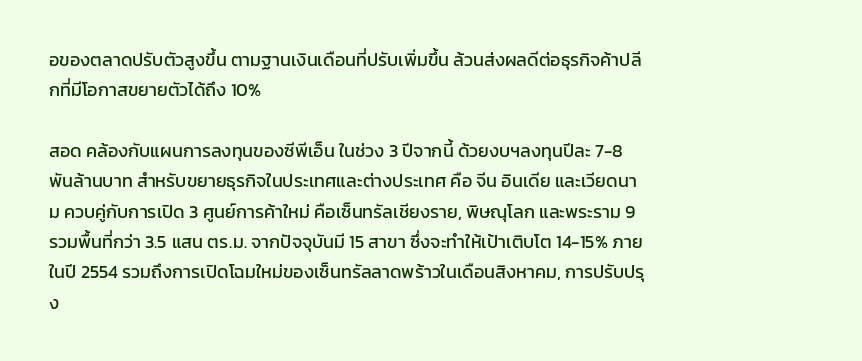อของตลาดปรับตัวสูงขึ้น ตามฐานเงินเดือนที่ปรับเพิ่มขึ้น ล้วนส่งผลดีต่อธุรกิจค้าปลีกที่มีโอกาสขยายตัวได้ถึง 10%

สอด คล้องกับแผนการลงทุนของซีพีเอ็น ในช่วง 3 ปีจากนี้ ด้วยงบฯลงทุนปีละ 7-8 พันล้านบาท สำหรับขยายธุรกิจในประเทศและต่างประเทศ คือ จีน อินเดีย และเวียดนาม ควบคู่กับการเปิด 3 ศูนย์การค้าใหม่ คือเซ็นทรัลเชียงราย, พิษณุโลก และพระราม 9 รวมพื้นที่กว่า 3.5 แสน ตร.ม. จากปัจจุบันมี 15 สาขา ซึ่งจะทำให้เป้าเติบโต 14-15% ภายในปี 2554 รวมถึงการเปิดโฉมใหม่ของเซ็นทรัลลาดพร้าวในเดือนสิงหาคม, การปรับปรุง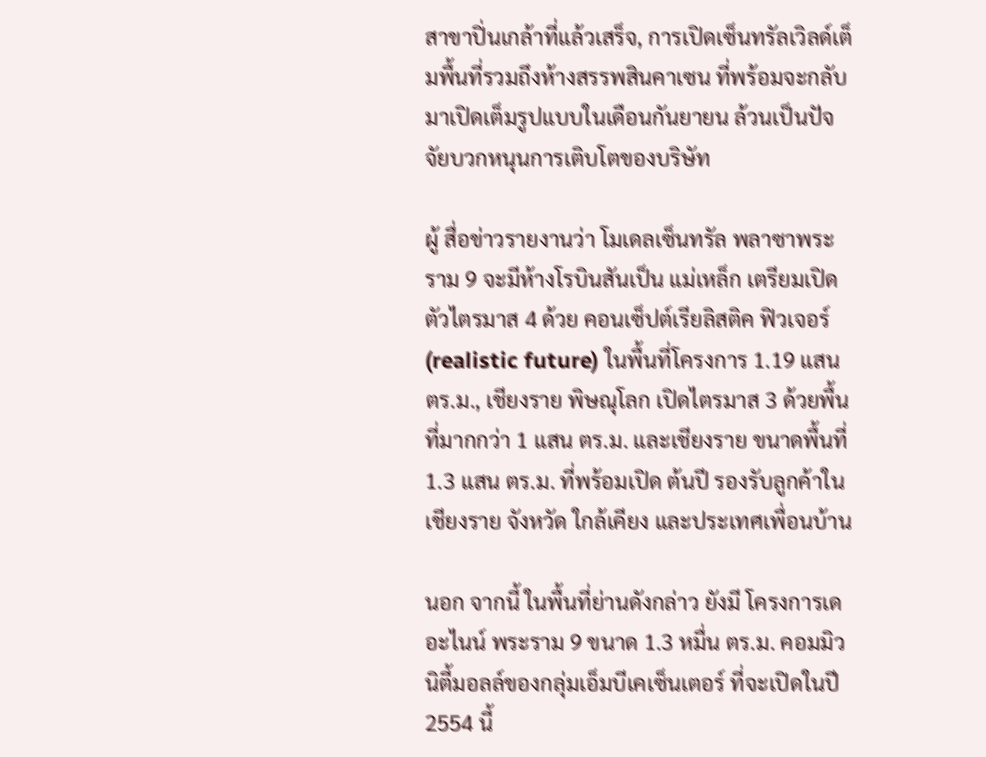สาขาปิ่นเกล้าที่แล้วเสร็จ, การเปิดเซ็นทรัลเวิลด์เต็มพื้นที่รวมถึงห้างสรรพสินคาเซน ที่พร้อมจะกลับมาเปิดเต็มรูปแบบในเดือนกันยายน ล้วนเป็นปัจจัยบวกหนุนการเติบโตของบริษัท

ผู้ สื่อข่าวรายงานว่า โมเดลเซ็นทรัล พลาซาพระราม 9 จะมีห้างโรบินสันเป็น แม่เหล็ก เตรียมเปิดตัวไตรมาส 4 ด้วย คอนเซ็ปต์เรียลิสติค ฟิวเจอร์ (realistic future) ในพื้นที่โครงการ 1.19 แสน ตร.ม., เชียงราย พิษณุโลก เปิดไตรมาส 3 ด้วยพื้นที่มากกว่า 1 แสน ตร.ม. และเชียงราย ขนาดพื้นที่ 1.3 แสน ตร.ม. ที่พร้อมเปิด ต้นปี รองรับลูกค้าในเชียงราย จังหวัด ใกล้เคียง และประเทศเพื่อนบ้าน

นอก จากนี้ ในพื้นที่ย่านดังกล่าว ยังมี โครงการเดอะไนน์ พระราม 9 ขนาด 1.3 หมื่น ตร.ม. คอมมิวนิตี้มอลล์ของกลุ่มเอ็มบีเคเซ็นเตอร์ ที่จะเปิดในปี 2554 นี้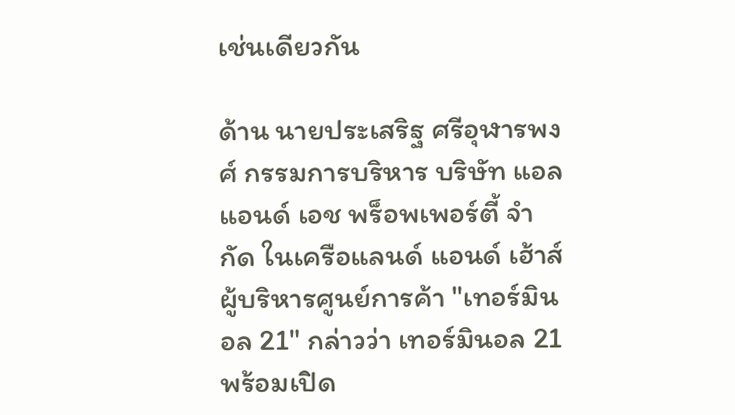เช่นเดียวกัน

ด้าน นายประเสริฐ ศรีอุฬารพงศ์ กรรมการบริหาร บริษัท แอล แอนด์ เอช พร็อพเพอร์ตี้ จำกัด ในเครือแลนด์ แอนด์ เฮ้าส์ ผู้บริหารศูนย์การค้า "เทอร์มินอล 21" กล่าวว่า เทอร์มินอล 21 พร้อมเปิด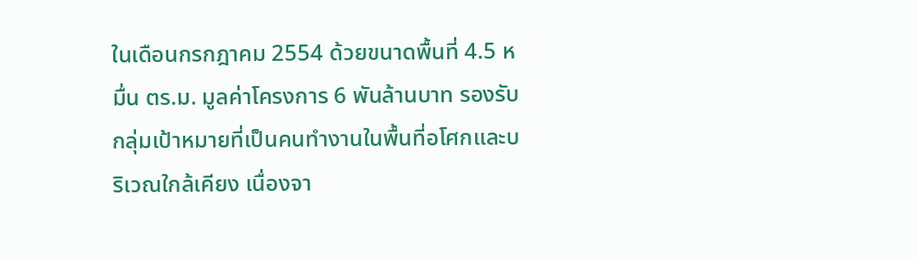ในเดือนกรกฎาคม 2554 ด้วยขนาดพื้นที่ 4.5 หมื่น ตร.ม. มูลค่าโครงการ 6 พันล้านบาท รองรับกลุ่มเป้าหมายที่เป็นคนทำงานในพื้นที่อโศกและบริเวณใกล้เคียง เนื่องจา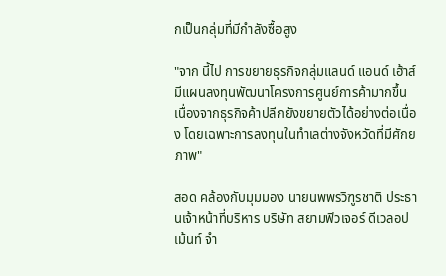กเป็นกลุ่มที่มีกำลังซื้อสูง

"จาก นี้ไป การขยายธุรกิจกลุ่มแลนด์ แอนด์ เฮ้าส์ มีแผนลงทุนพัฒนาโครงการศูนย์การค้ามากขึ้น เนื่องจากธุรกิจค้าปลีกยังขยายตัวได้อย่างต่อเนื่อง โดยเฉพาะการลงทุนในทำเลต่างจังหวัดที่มีศักยภาพ"

สอด คล้องกับมุมมอง นายนพพรวิฑูรชาติ ประธานเจ้าหน้าที่บริหาร บริษัท สยามฟิวเจอร์ ดีเวลอปเม้นท์ จำ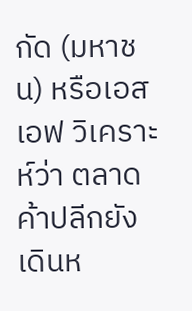กัด (มหาชน) หรือเอสเอฟ วิเคราะห์ว่า ตลาดค้าปลีกยังเดินห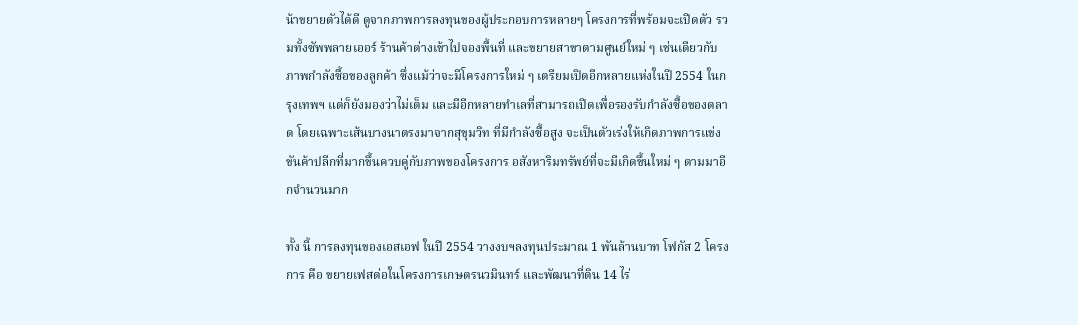น้าขยายตัวได้ดี ดูจากภาพการลงทุนของผู้ประกอบการหลายๆ โครงการที่พร้อมจะเปิดตัว รวมทั้งซัพพลายเออร์ ร้านค้าต่างเข้าไปจองพื้นที่ และขยายสาขาตามศูนย์ใหม่ ๆ เช่นเดียวกับภาพกำลังซื้อของลูกค้า ซึ่งแม้ว่าจะมีโครงการใหม่ ๆ เตรียมเปิดอีกหลายแห่งในปี 2554 ในกรุงเทพฯ แต่ก็ยังมองว่าไม่เต็ม และมีอีกหลายทำเลที่สามารถเปิดเพื่อรองรับกำลังซื้อของตลาด โดยเฉพาะเส้นบางนาตรงมาจากสุขุมวิท ที่มีกำลังซื้อสูง จะเป็นตัวเร่งให้เกิดภาพการแข่งขันค้าปลีกที่มากขึ้นควบคู่กับภาพของโครงการ อสังหาริมทรัพย์ที่จะมีเกิดขึ้นใหม่ ๆ ตามมาอีกจำนวนมาก

ทั้ง นี้ การลงทุนของเอสเอฟ ในปี 2554 วางงบฯลงทุนประมาณ 1 พันล้านบาท โฟกัส 2 โครงการ คือ ขยายเฟสต่อในโครงการเกษตรนวมินทร์ และพัฒนาที่ดิน 14 ไร่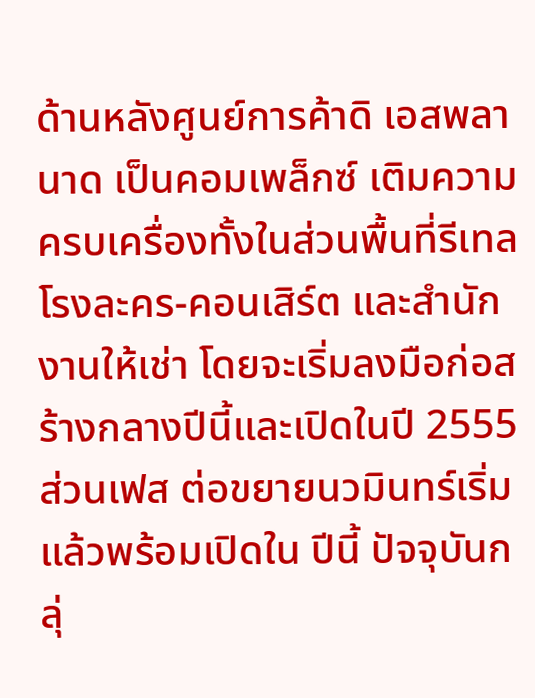ด้านหลังศูนย์การค้าดิ เอสพลานาด เป็นคอมเพล็กซ์ เติมความครบเครื่องทั้งในส่วนพื้นที่รีเทล โรงละคร-คอนเสิร์ต และสำนักงานให้เช่า โดยจะเริ่มลงมือก่อสร้างกลางปีนี้และเปิดในปี 2555 ส่วนเฟส ต่อขยายนวมินทร์เริ่มแล้วพร้อมเปิดใน ปีนี้ ปัจจุบันกลุ่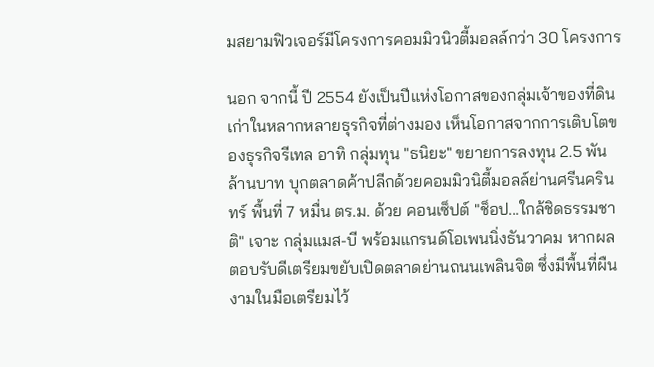มสยามฟิวเจอร์มีโครงการคอมมิวนิวตี้มอลล์กว่า 30 โครงการ

นอก จากนี้ ปี 2554 ยังเป็นปีแห่งโอกาสของกลุ่มเจ้าของที่ดินเก่าในหลากหลายธุรกิจที่ต่างมอง เห็นโอกาสจากการเติบโตของธุรกิจรีเทล อาทิ กลุ่มทุน "ธนิยะ" ขยายการลงทุน 2.5 พันล้านบาท บุกตลาดค้าปลีกด้วยคอมมิวนิตี้มอลล์ย่านศรีนครินทร์ พื้นที่ 7 หมื่น ตร.ม. ด้วย คอนเซ็ปต์ "ช็อป...ใกล้ชิดธรรมชาติ" เจาะ กลุ่มแมส-บี พร้อมแกรนด์โอเพนนิ่งธันวาคม หากผลตอบรับดีเตรียมขยับเปิดตลาดย่านถนนเพลินจิต ซึ่งมีพื้นที่ผืนงามในมือเตรียมไว้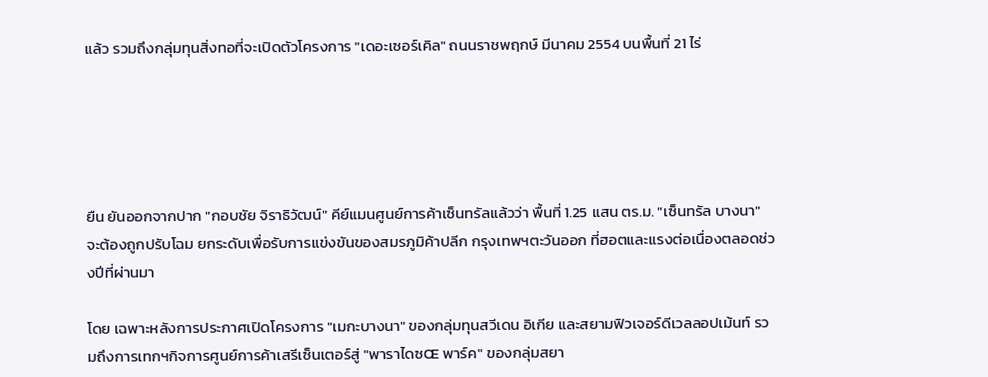แล้ว รวมถึงกลุ่มทุนสิ่งทอที่จะเปิดตัวโครงการ "เดอะเซอร์เคิล" ถนนราชพฤกษ์ มีนาคม 2554 บนพื้นที่ 21 ไร่





ยืน ยันออกจากปาก "กอบชัย จิราธิวัฒน์" คีย์แมนศูนย์การค้าเซ็นทรัลแล้วว่า พื้นที่ 1.25 แสน ตร.ม. "เซ็นทรัล บางนา" จะต้องถูกปรับโฉม ยกระดับเพื่อรับการแข่งขันของสมรภูมิค้าปลีก กรุงเทพฯตะวันออก ที่ฮอตและแรงต่อเนื่องตลอดช่วงปีที่ผ่านมา

โดย เฉพาะหลังการประกาศเปิดโครงการ "เมกะบางนา" ของกลุ่มทุนสวีเดน อิเกีย และสยามฟิวเจอร์ดีเวลลอปเม้นท์ รวมถึงการเทกฯกิจการศูนย์การค้าเสรีเซ็นเตอร์สู่ "พาราไดซŒ พาร์ค" ของกลุ่มสยา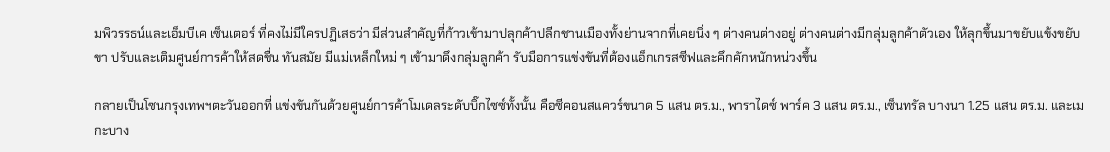มพิวรรธน์และเอ็มบีเค เซ็นเตอร์ ที่คงไม่มีใครปฏิเสธว่า มีส่วนสำคัญที่ก้าวเข้ามาปลุกค้าปลีกชานเมืองทั้งย่านจากที่เคยนิ่ง ๆ ต่างคนต่างอยู่ ต่างคนต่างมีกลุ่มลูกค้าตัวเอง ให้ลุกขึ้นมาขยับแข้งขยับขา ปรับและเติมศูนย์การค้าให้สดชื่น ทันสมัย มีแม่เหล็กใหม่ ๆ เข้ามาดึงกลุ่มลูกค้า รับมือการแข่งขันที่ต้องแอ็กเกรสซีฟและคึกคักหนักหน่วงขึ้น

กลายเป็นโซนกรุงเทพฯตะวันออกที่ แข่งขันกันด้วยศูนย์การค้าโมเดลระดับบิ๊กไซซ์ทั้งนั้น คือซีคอนสแควร์ขนาด 5 แสน ตร.ม., พาราไดซ์ พาร์ค 3 แสน ตร.ม., เซ็นทรัล บางนา 1.25 แสน ตร.ม. และเมกะบาง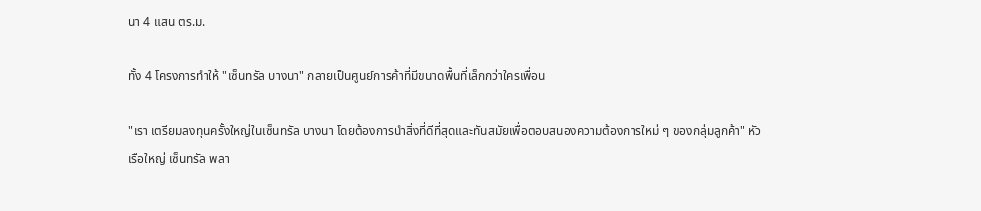นา 4 แสน ตร.ม.

ทั้ง 4 โครงการทำให้ "เซ็นทรัล บางนา" กลายเป็นศูนย์การค้าที่มีขนาดพื้นที่เล็กกว่าใครเพื่อน

"เรา เตรียมลงทุนครั้งใหญ่ในเซ็นทรัล บางนา โดยต้องการนำสิ่งที่ดีที่สุดและทันสมัยเพื่อตอบสนองความต้องการใหม่ ๆ ของกลุ่มลูกค้า" หัวเรือใหญ่ เซ็นทรัล พลา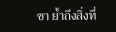ซา ย้ำถึงสิ่งที่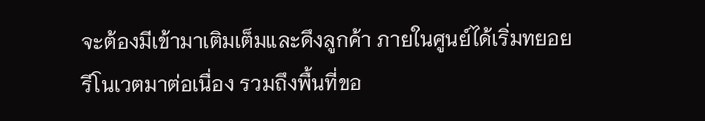จะต้องมีเข้ามาเติมเต็มและดึงลูกค้า ภายในศูนย์ได้เริ่มทยอย รีโนเวตมาต่อเนื่อง รวมถึงพื้นที่ขอ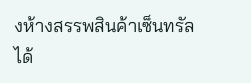งห้างสรรพสินค้าเซ็นทรัลได้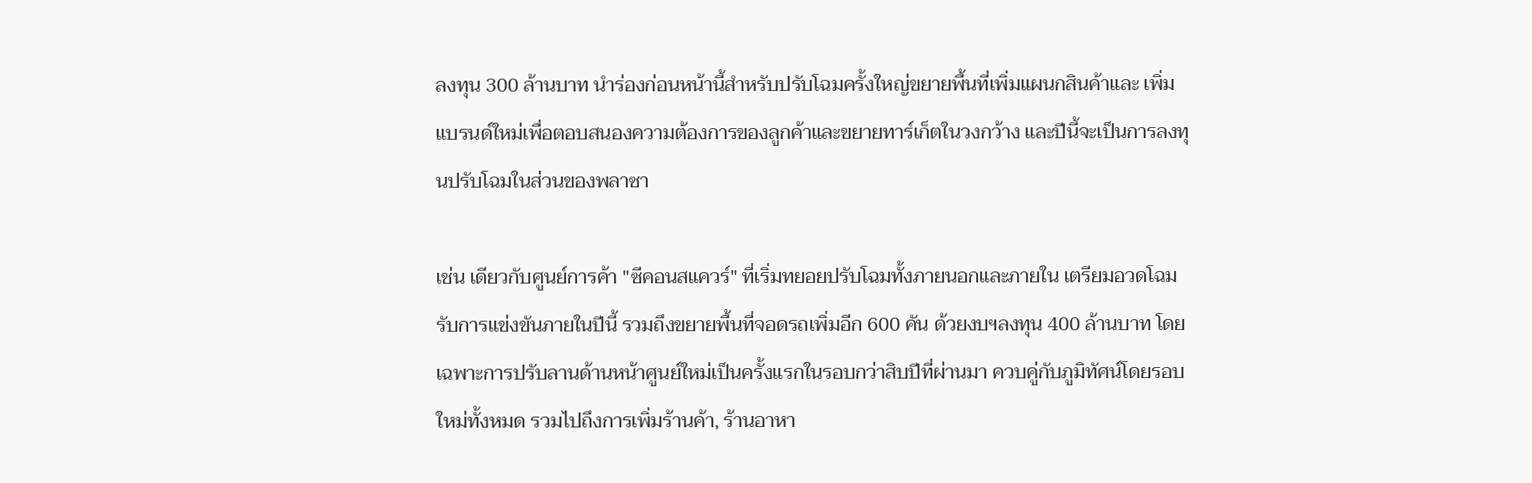ลงทุน 300 ล้านบาท นำร่องก่อนหน้านี้สำหรับปรับโฉมครั้งใหญ่ขยายพื้นที่เพิ่มแผนกสินค้าและ เพิ่มแบรนด์ใหม่เพื่อตอบสนองความต้องการของลูกค้าและขยายทาร์เก็ตในวงกว้าง และปีนี้จะเป็นการลงทุนปรับโฉมในส่วนของพลาซา

เช่น เดียวกับศูนย์การค้า "ซีคอนสแควร์" ที่เริ่มทยอยปรับโฉมทั้งภายนอกและภายใน เตรียมอวดโฉมรับการแข่งขันภายในปีนี้ รวมถึงขยายพื้นที่จอดรถเพิ่มอีก 600 คัน ด้วยงบฯลงทุน 400 ล้านบาท โดยเฉพาะการปรับลานด้านหน้าศูนย์ใหม่เป็นครั้งแรกในรอบกว่าสิบปีที่ผ่านมา ควบคู่กับภูมิทัศน์โดยรอบใหม่ทั้งหมด รวมไปถึงการเพิ่มร้านค้า, ร้านอาหา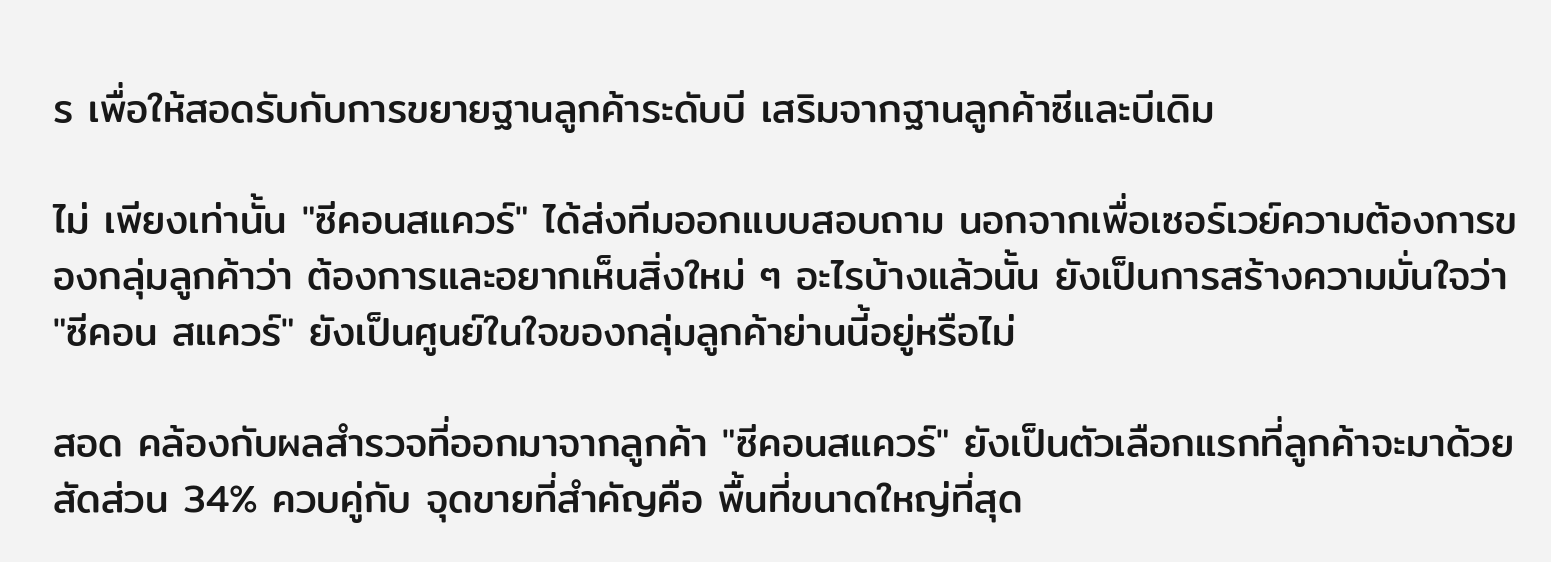ร เพื่อให้สอดรับกับการขยายฐานลูกค้าระดับบี เสริมจากฐานลูกค้าซีและบีเดิม

ไม่ เพียงเท่านั้น "ซีคอนสแควร์" ได้ส่งทีมออกแบบสอบถาม นอกจากเพื่อเซอร์เวย์ความต้องการของกลุ่มลูกค้าว่า ต้องการและอยากเห็นสิ่งใหม่ ๆ อะไรบ้างแล้วนั้น ยังเป็นการสร้างความมั่นใจว่า "ซีคอน สแควร์" ยังเป็นศูนย์ในใจของกลุ่มลูกค้าย่านนี้อยู่หรือไม่

สอด คล้องกับผลสำรวจที่ออกมาจากลูกค้า "ซีคอนสแควร์" ยังเป็นตัวเลือกแรกที่ลูกค้าจะมาด้วยสัดส่วน 34% ควบคู่กับ จุดขายที่สำคัญคือ พื้นที่ขนาดใหญ่ที่สุด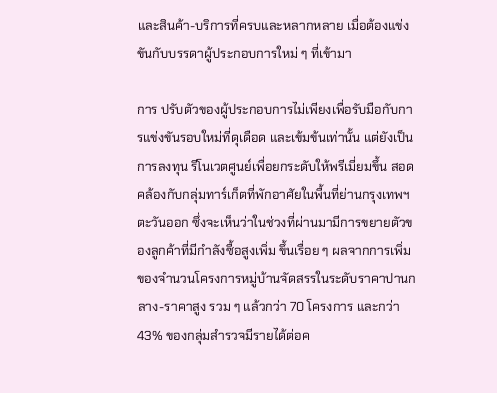และสินค้า-บริการที่ครบและหลากหลาย เมื่อต้องแข่งขันกับบรรดาผู้ประกอบการใหม่ ๆ ที่เข้ามา

การ ปรับตัวของผู้ประกอบการไม่เพียงเพื่อรับมือกับการแข่งขันรอบใหม่ที่ดุเดือด และเข้มข้นเท่านั้น แต่ยังเป็นการลงทุน รีโนเวตศูนย์เพื่อยกระดับให้พรีเมี่ยมขึ้น สอดคล้องกับกลุ่มทาร์เก็ตที่พักอาศัยในพื้นที่ย่านกรุงเทพฯตะวันออก ซึ่งจะเห็นว่าในช่วงที่ผ่านมามีการขยายตัวของลูกค้าที่มีกำลังซื้อสูงเพิ่ม ขึ้นเรื่อย ๆ ผลจากการเพิ่มของจำนวนโครงการหมู่บ้านจัดสรรในระดับราคาปานกลาง-ราคาสูง รวม ๆ แล้วกว่า 70 โครงการ และกว่า 43% ของกลุ่มสำรวจมีรายได้ต่อค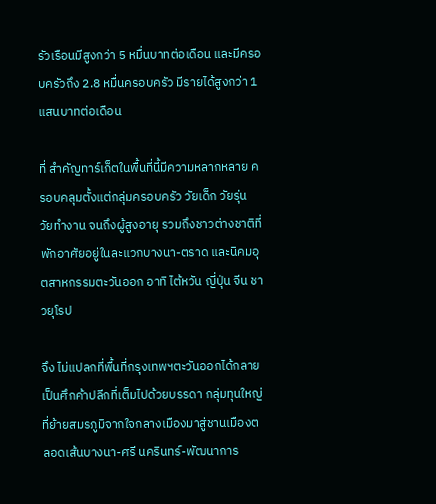รัวเรือนมีสูงกว่า 5 หมื่นบาทต่อเดือน และมีครอบครัวถึง 2.8 หมื่นครอบครัว มีรายได้สูงกว่า 1 แสนบาทต่อเดือน

ที่ สำคัญทาร์เก็ตในพื้นที่นี้มีความหลากหลาย ครอบคลุมตั้งแต่กลุ่มครอบครัว วัยเด็ก วัยรุ่น วัยทำงาน จนถึงผู้สูงอายุ รวมถึงชาวต่างชาติที่พักอาศัยอยู่ในละแวกบางนา-ตราด และนิคมอุตสาหกรรมตะวันออก อาทิ ไต้หวัน ญี่ปุ่น จีน ชาวยุโรป

จึง ไม่แปลกที่พื้นที่กรุงเทพฯตะวันออกได้กลายเป็นศึกค้าปลีกที่เต็มไปด้วยบรรดา กลุ่มทุนใหญ่ที่ย้ายสมรภูมิจากใจกลางเมืองมาสู่ชานเมืองตลอดเส้นบางนา-ศรี นครินทร์-พัฒนาการ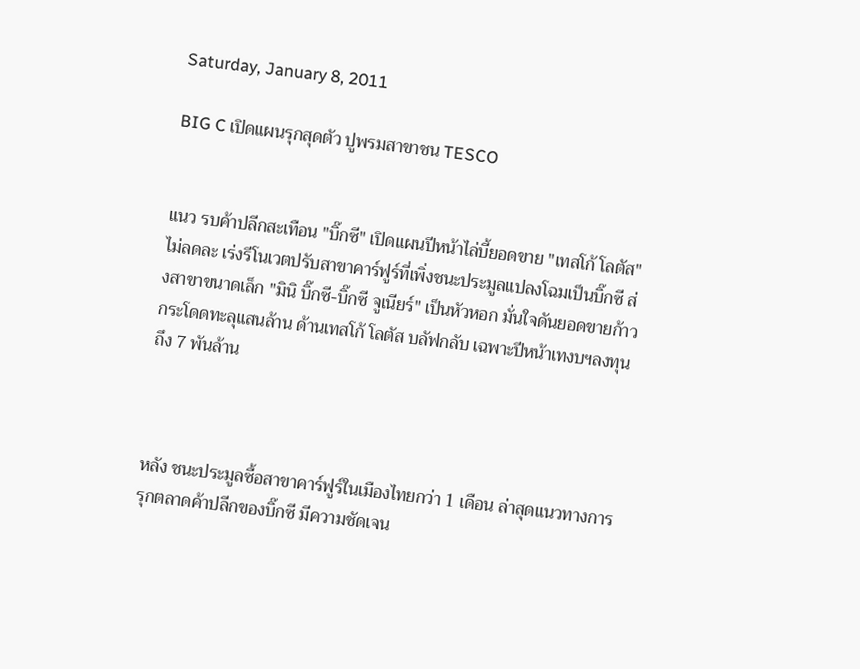Saturday, January 8, 2011

BIG C เปิดแผนรุกสุดตัว ปูพรมสาขาชน TESCO


แนว รบค้าปลีกสะเทือน "บิ๊กซี" เปิดแผนปีหน้าไล่บี้ยอดขาย "เทสโก้ โลตัส" ไม่ลดละ เร่งรีโนเวตปรับสาขาคาร์ฟูร์ที่เพิ่งชนะประมูลแปลงโฉมเป็นบิ๊กซี ส่งสาขาขนาดเล็ก "มินิ บิ๊กซี-บิ๊กซี จูเนียร์" เป็นหัวหอก มั่นใจดันยอดขายก้าวกระโดดทะลุแสนล้าน ด้านเทสโก้ โลตัส บลัฟกลับ เฉพาะปีหน้าเทงบฯลงทุนถึง 7 พันล้าน



หลัง ชนะประมูลซื้อสาขาคาร์ฟูร์ในเมืองไทยกว่า 1 เดือน ล่าสุดแนวทางการรุกตลาดค้าปลีกของบิ๊กซี มีความชัดเจน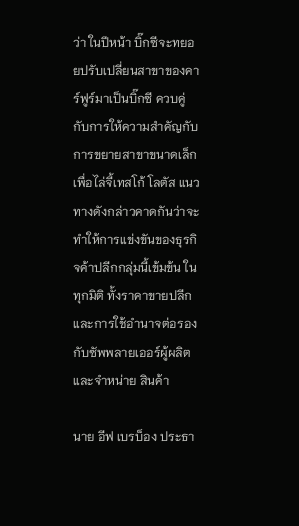ว่า ในปีหน้า บิ๊กซีจะทยอยปรับเปลี่ยนสาขาของคาร์ฟูร์มาเป็นบิ๊กซี ควบคู่กับการให้ความสำคัญกับการขยายสาขาขนาดเล็ก เพื่อไล่จี้เทสโก้ โลตัส แนวทางดังกล่าวคาดกันว่าจะทำให้การแข่งขันของธุรกิจค้าปลีกกลุ่มนี้เข้มข้น ในทุกมิติ ทั้งราคาขายปลีกและการใช้อำนาจต่อรองกับซัพพลายเออร์ผู้ผลิตและจำหน่าย สินค้า

นาย อีฟ เบรบ็อง ประธา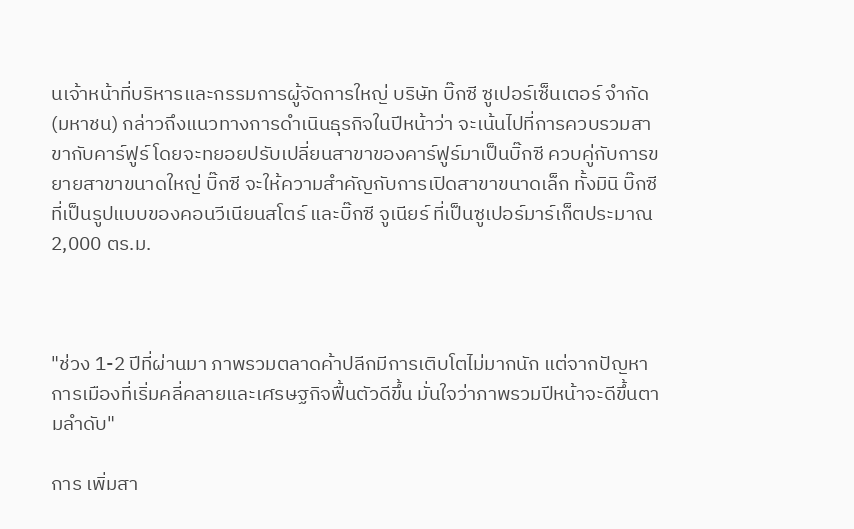นเจ้าหน้าที่บริหารและกรรมการผู้จัดการใหญ่ บริษัท บิ๊กซี ซูเปอร์เซ็นเตอร์ จำกัด (มหาชน) กล่าวถึงแนวทางการดำเนินธุรกิจในปีหน้าว่า จะเน้นไปที่การควบรวมสาขากับคาร์ฟูร์ โดยจะทยอยปรับเปลี่ยนสาขาของคาร์ฟูร์มาเป็นบิ๊กซี ควบคู่กับการขยายสาขาขนาดใหญ่ บิ๊กซี จะให้ความสำคัญกับการเปิดสาขาขนาดเล็ก ทั้งมินิ บิ๊กซี ที่เป็นรูปแบบของคอนวีเนียนสโตร์ และบิ๊กซี จูเนียร์ ที่เป็นซูเปอร์มาร์เก็ตประมาณ 2,000 ตร.ม.



"ช่วง 1-2 ปีที่ผ่านมา ภาพรวมตลาดค้าปลีกมีการเติบโตไม่มากนัก แต่จากปัญหาการเมืองที่เริ่มคลี่คลายและเศรษฐกิจฟื้นตัวดีขึ้น มั่นใจว่าภาพรวมปีหน้าจะดีขึ้นตามลำดับ"

การ เพิ่มสา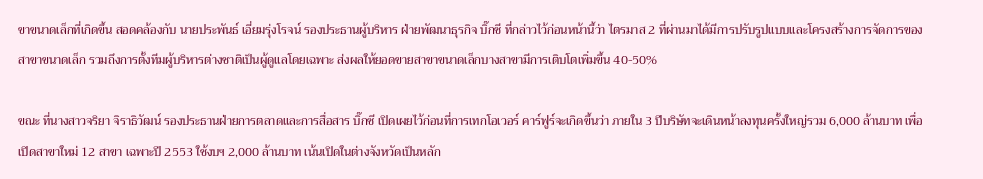ขาขนาดเล็กที่เกิดขึ้น สอดคล้องกับ นายประพันธ์ เอี่ยมรุ่งโรจน์ รองประธานผู้บริหาร ฝ่ายพัฒนาธุรกิจ บิ๊กซี ที่กล่าวไว้ก่อนหน้านี้ว่า ไตรมาส 2 ที่ผ่านมาได้มีการปรับรูปแบบและโครงสร้างการจัดการของสาขาขนาดเล็ก รวมถึงการตั้งทีมผู้บริหารต่างชาติเป็นผู้ดูแลโดยเฉพาะ ส่งผลให้ยอดขายสาขาขนาดเล็กบางสาขามีการเติบโตเพิ่มขึ้น 40-50%

ขณะ ที่นางสาวจริยา จิราธิวัฒน์ รองประธานฝ่ายการตลาดและการสื่อสาร บิ๊กซี เปิดเผยไว้ก่อนที่การเทกโอเวอร์ คาร์ฟูร์จะเกิดขึ้นว่า ภายใน 3 ปีบริษัทจะเดินหน้าลงทุนครั้งใหญ่รวม 6,000 ล้านบาท เพื่อเปิดสาขาใหม่ 12 สาขา เฉพาะปี 2553 ใช้งบฯ 2,000 ล้านบาท เน้นเปิดในต่างจังหวัดเป็นหลัก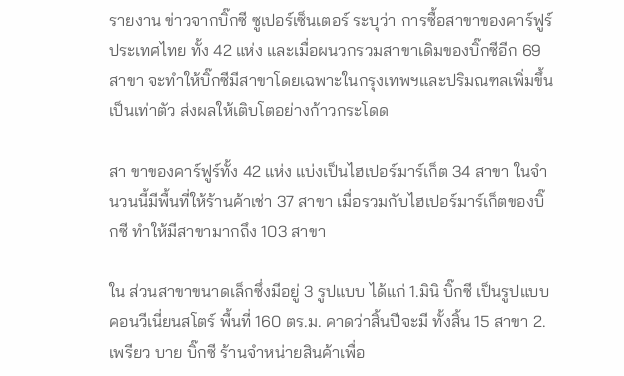รายงาน ข่าวจากบิ๊กซี ซูเปอร์เซ็นเตอร์ ระบุว่า การซื้อสาขาของคาร์ฟูร์ ประเทศไทย ทั้ง 42 แห่ง และเมื่อผนวกรวมสาขาเดิมของบิ๊กซีอีก 69 สาขา จะทำให้บิ๊กซีมีสาขาโดยเฉพาะในกรุงเทพฯและปริมณฑลเพิ่มขึ้นเป็นเท่าตัว ส่งผลให้เติบโตอย่างก้าวกระโดด

สา ขาของคาร์ฟูร์ทั้ง 42 แห่ง แบ่งเป็นไฮเปอร์มาร์เก็ต 34 สาขา ในจำนวนนี้มีพื้นที่ให้ร้านค้าเช่า 37 สาขา เมื่อรวมกับไฮเปอร์มาร์เก็ตของบิ๊กซี ทำให้มีสาขามากถึง 103 สาขา

ใน ส่วนสาขาขนาดเล็กซึ่งมีอยู่ 3 รูปแบบ ได้แก่ 1.มินิ บิ๊กซี เป็นรูปแบบคอนวีเนี่ยนสโตร์ พื้นที่ 160 ตร.ม. คาดว่าสิ้นปีจะมี ทั้งสิ้น 15 สาขา 2.เพรียว บาย บิ๊กซี ร้านจำหน่ายสินค้าเพื่อ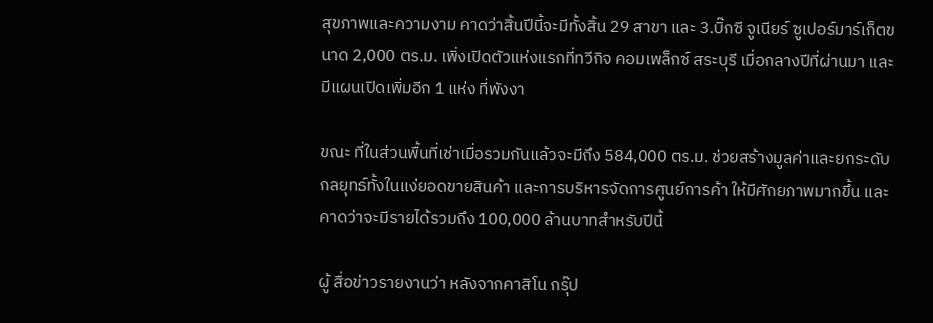สุขภาพและความงาม คาดว่าสิ้นปีนี้จะมีทั้งสิ้น 29 สาขา และ 3.บิ๊กซี จูเนียร์ ซูเปอร์มาร์เก็ตขนาด 2,000 ตร.ม. เพิ่งเปิดตัวแห่งแรกที่ทวีกิจ คอมเพล็กซ์ สระบุรี เมื่อกลางปีที่ผ่านมา และมีแผนเปิดเพิ่มอีก 1 แห่ง ที่พังงา

ขณะ ที่ในส่วนพื้นที่เช่าเมื่อรวมกันแล้วจะมีถึง 584,000 ตร.ม. ช่วยสร้างมูลค่าและยกระดับกลยุทธ์ทั้งในแง่ยอดขายสินค้า และการบริหารจัดการศูนย์การค้า ให้มีศักยภาพมากขึ้น และคาดว่าจะมีรายได้รวมถึง 100,000 ล้านบาทสำหรับปีนี้

ผู้ สื่อข่าวรายงานว่า หลังจากคาสิโน กรุ๊ป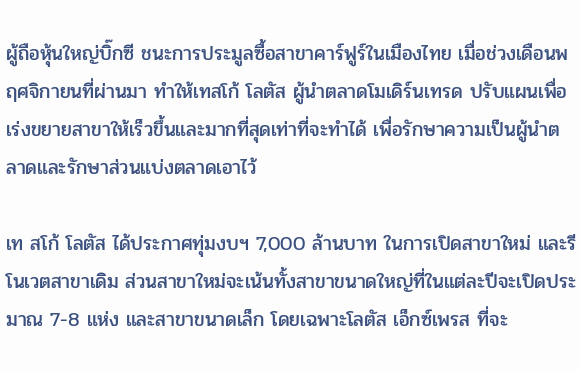ผู้ถือหุ้นใหญ่บิ๊กซี ชนะการประมูลซื้อสาขาคาร์ฟูร์ในเมืองไทย เมื่อช่วงเดือนพฤศจิกายนที่ผ่านมา ทำให้เทสโก้ โลตัส ผู้นำตลาดโมเดิร์นเทรด ปรับแผนเพื่อเร่งขยายสาขาให้เร็วขึ้นและมากที่สุดเท่าที่จะทำได้ เพื่อรักษาความเป็นผู้นำตลาดและรักษาส่วนแบ่งตลาดเอาไว้

เท สโก้ โลตัส ได้ประกาศทุ่มงบฯ 7,000 ล้านบาท ในการเปิดสาขาใหม่ และรีโนเวตสาขาเดิม ส่วนสาขาใหม่จะเน้นทั้งสาขาขนาดใหญ่ที่ในแต่ละปีจะเปิดประมาณ 7-8 แห่ง และสาขาขนาดเล็ก โดยเฉพาะโลตัส เอ็กซ์เพรส ที่จะ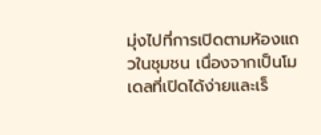มุ่งไปที่การเปิดตามห้องแถวในชุมชน เนื่องจากเป็นโมเดลที่เปิดได้ง่ายและเร็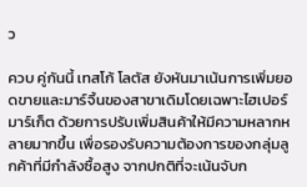ว

ควบ คู่กันนี้ เทสโก้ โลตัส ยังหันมาเน้นการเพิ่มยอดขายและมาร์จิ้นของสาขาเดิมโดยเฉพาะไฮเปอร์มาร์เก็ต ด้วยการปรับเพิ่มสินค้าให้มีความหลากหลายมากขึ้น เพื่อรองรับความต้องการของกลุ่มลูกค้าที่มีกำลังซื้อสูง จากปกติที่จะเน้นจับก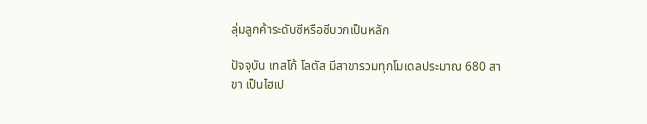ลุ่มลูกค้าระดับซีหรือซีบวกเป็นหลัก

ปัจจุบัน เทสโก้ โลตัส มีสาขารวมทุกโมเดลประมาณ 680 สาขา เป็นไฮเป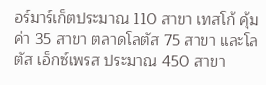อร์มาร์เก็ตประมาณ 110 สาขา เทสโก้ คุ้มค่า 35 สาขา ตลาดโลตัส 75 สาขา และโลตัส เอ็กซ์เพรส ประมาณ 450 สาขา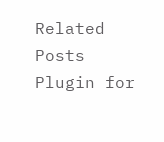Related Posts Plugin for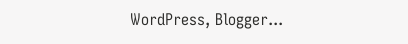WordPress, Blogger...